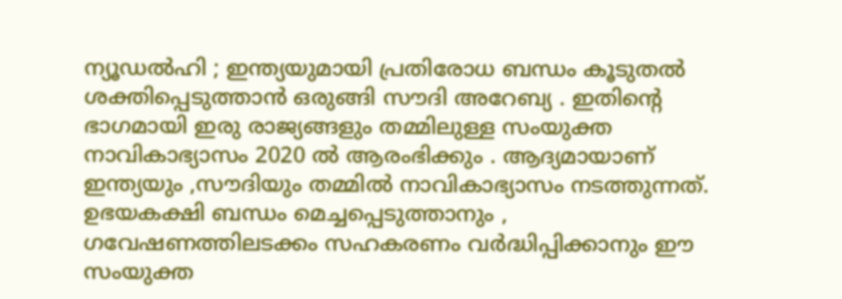ന്യൂഡൽഹി ; ഇന്ത്യയുമായി പ്രതിരോധ ബന്ധം കൂടുതൽ ശക്തിപ്പെടുത്താൻ ഒരുങ്ങി സൗദി അറേബ്യ . ഇതിന്റെ ഭാഗമായി ഇരു രാജ്യങ്ങളും തമ്മിലുള്ള സംയുക്ത നാവികാഭ്യാസം 2020 ൽ ആരംഭിക്കും . ആദ്യമായാണ് ഇന്ത്യയും ,സൗദിയും തമ്മിൽ നാവികാഭ്യാസം നടത്തുന്നത്.
ഉഭയകക്ഷി ബന്ധം മെച്ചപ്പെടുത്താനും , ഗവേഷണത്തിലടക്കം സഹകരണം വർദ്ധിപ്പിക്കാനും ഈ സംയുക്ത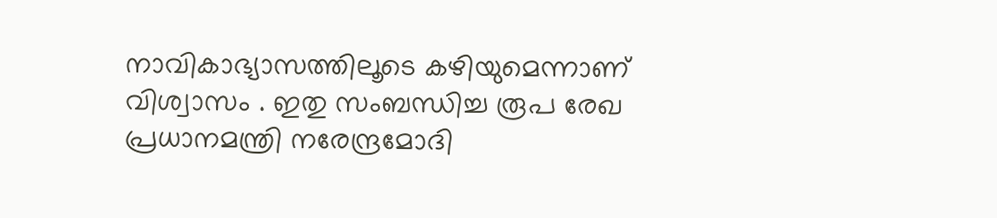നാവികാഭ്യാസത്തിലൂടെ കഴിയുമെന്നാണ് വിശ്വാസം . ഇതു സംബന്ധിച്ച രൂപ രേഖ പ്രധാനമന്ത്രി നരേന്ദ്രമോദി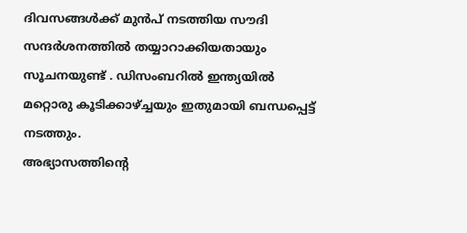ദിവസങ്ങൾക്ക് മുൻപ് നടത്തിയ സൗദി സന്ദർശനത്തിൽ തയ്യാറാക്കിയതായും സൂചനയുണ്ട് . ഡിസംബറിൽ ഇന്ത്യയിൽ മറ്റൊരു കൂടിക്കാഴ്ച്ചയും ഇതുമായി ബന്ധപ്പെട്ട് നടത്തും.
അഭ്യാസത്തിന്റെ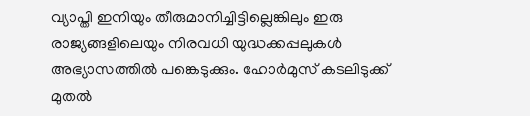വ്യാപ്തി ഇനിയും തീരുമാനിച്ചിട്ടില്ലെങ്കിലും ഇരു രാജ്യങ്ങളിലെയും നിരവധി യുദ്ധക്കപ്പലുകൾ അഭ്യാസത്തിൽ പങ്കെടുക്കും. ഹോർമുസ് കടലിടുക്ക് മുതൽ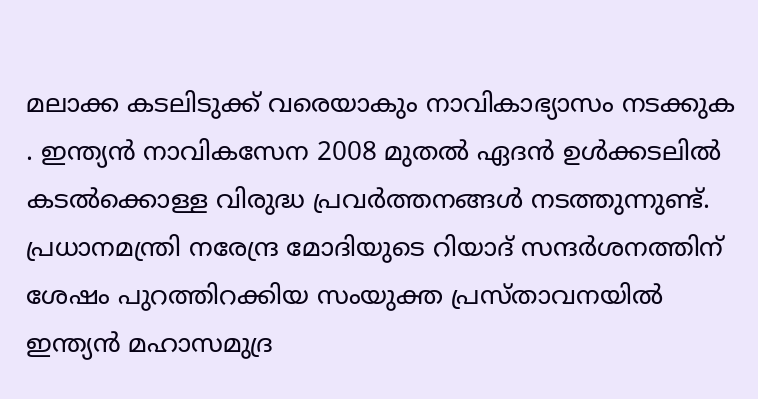മലാക്ക കടലിടുക്ക് വരെയാകും നാവികാഭ്യാസം നടക്കുക . ഇന്ത്യൻ നാവികസേന 2008 മുതൽ ഏദൻ ഉൾക്കടലിൽ കടൽക്കൊള്ള വിരുദ്ധ പ്രവർത്തനങ്ങൾ നടത്തുന്നുണ്ട്.
പ്രധാനമന്ത്രി നരേന്ദ്ര മോദിയുടെ റിയാദ് സന്ദർശനത്തിന് ശേഷം പുറത്തിറക്കിയ സംയുക്ത പ്രസ്താവനയിൽ ഇന്ത്യൻ മഹാസമുദ്ര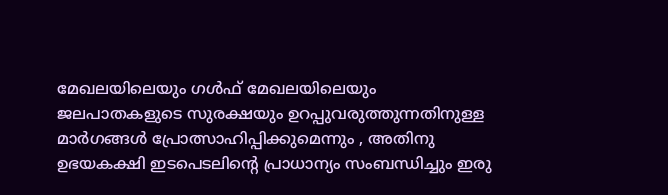മേഖലയിലെയും ഗൾഫ് മേഖലയിലെയും ജലപാതകളുടെ സുരക്ഷയും ഉറപ്പുവരുത്തുന്നതിനുള്ള മാർഗങ്ങൾ പ്രോത്സാഹിപ്പിക്കുമെന്നും , അതിനു ഉഭയകക്ഷി ഇടപെടലിന്റെ പ്രാധാന്യം സംബന്ധിച്ചും ഇരു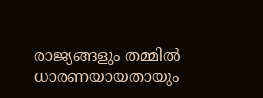രാജ്യങ്ങളും തമ്മിൽ ധാരണയായതായും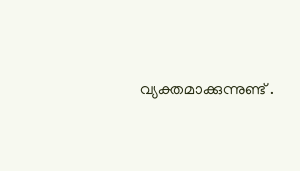വ്യക്തമാക്കുന്നുണ്ട് .